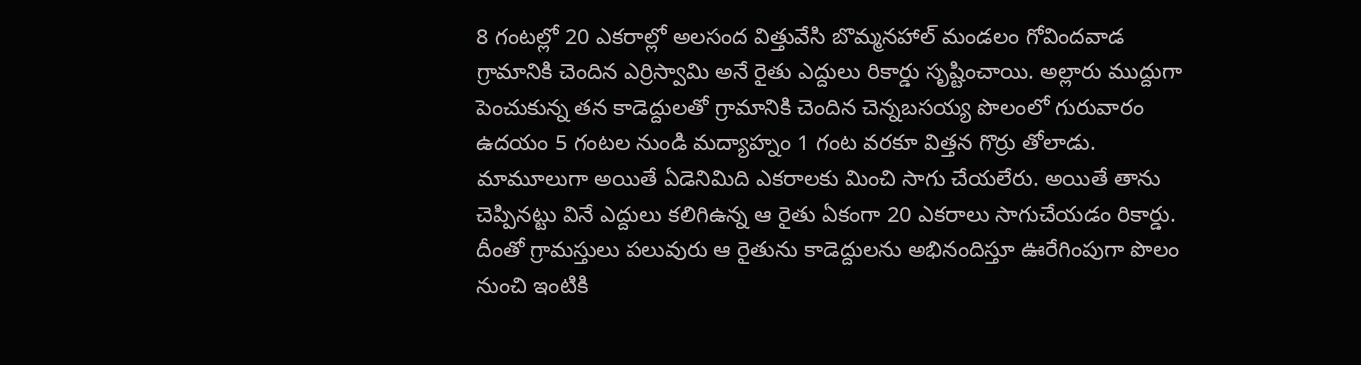8 గంటల్లో 20 ఎకరాల్లో అలసంద విత్తువేసి బొమ్మనహాల్ మండలం గోవిందవాడ గ్రామానికి చెందిన ఎర్రిస్వామి అనే రైతు ఎద్దులు రికార్డు సృష్టించాయి. అల్లారు ముద్దుగా పెంచుకున్న తన కాడెద్దులతో గ్రామానికి చెందిన చెన్నబసయ్య పొలంలో గురువారం ఉదయం 5 గంటల నుండి మద్యాహ్నం 1 గంట వరకూ విత్తన గొర్రు తోలాడు. మామూలుగా అయితే ఏడెనిమిది ఎకరాలకు మించి సాగు చేయలేరు. అయితే తాను చెప్పినట్టు వినే ఎద్దులు కలిగిఉన్న ఆ రైతు ఏకంగా 20 ఎకరాలు సాగుచేయడం రికార్డు. దీంతో గ్రామస్తులు పలువురు ఆ రైతును కాడెద్దులను అభినందిస్తూ ఊరేగింపుగా పొలం నుంచి ఇంటికి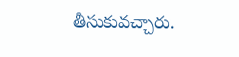తీసుకువచ్చారు.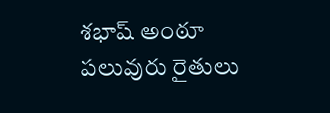శభాష్ అంఠూ పలువురు రైతులు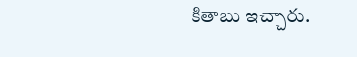కితాబు ఇచ్చారు.